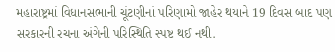મહારાષ્ટ્રમાં વિધાનસભાની ચૂંટણીનાં પરિણામો જાહેર થયાને 19 દિવસ બાદ પણ સરકારની રચના અંગેની પરિસ્થિતિ સ્પષ્ટ થઈ નથી.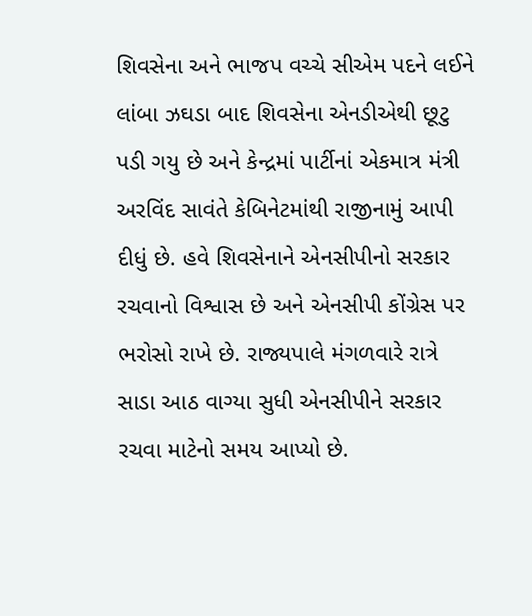શિવસેના અને ભાજપ વચ્ચે સીએમ પદને લઈને લાંબા ઝઘડા બાદ શિવસેના એનડીએથી છૂટુ પડી ગયુ છે અને કેન્દ્રમાં પાર્ટીનાં એકમાત્ર મંત્રી અરવિંદ સાવંતે કેબિનેટમાંથી રાજીનામું આપી દીધું છે. હવે શિવસેનાને એનસીપીનો સરકાર રચવાનો વિશ્વાસ છે અને એનસીપી કોંગ્રેસ પર ભરોસો રાખે છે. રાજ્યપાલે મંગળવારે રાત્રે સાડા આઠ વાગ્યા સુધી એનસીપીને સરકાર રચવા માટેનો સમય આપ્યો છે.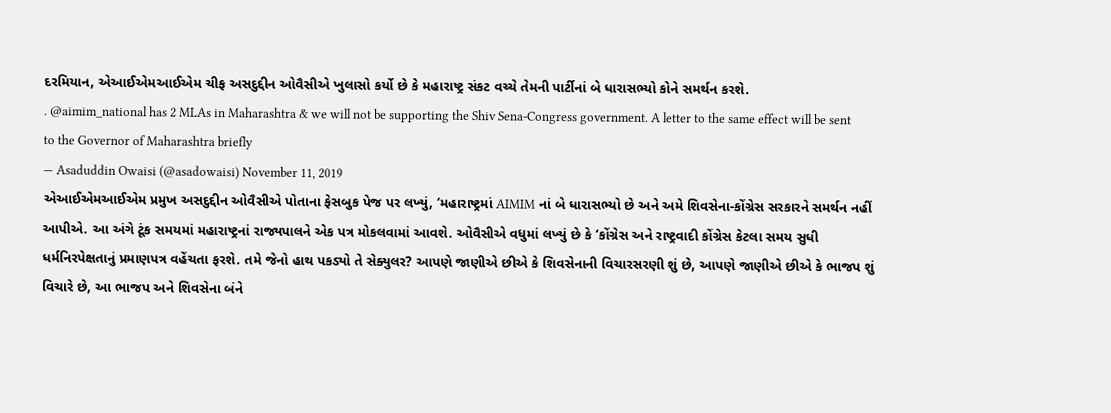દરમિયાન, એઆઈએમઆઈએમ ચીફ અસદુદ્દીન ઓવૈસીએ ખુલાસો કર્યો છે કે મહારાષ્ટ્ર સંકટ વચ્ચે તેમની પાર્ટીનાં બે ધારાસભ્યો કોને સમર્થન કરશે.
. @aimim_national has 2 MLAs in Maharashtra & we will not be supporting the Shiv Sena-Congress government. A letter to the same effect will be sent to the Governor of Maharashtra briefly
— Asaduddin Owaisi (@asadowaisi) November 11, 2019
એઆઈએમઆઈએમ પ્રમુખ અસદુદ્દીન ઓવૈસીએ પોતાના ફેસબુક પેજ પર લખ્યું, ‘મહારાષ્ટ્રમાં AIMIM નાં બે ધારાસભ્યો છે અને અમે શિવસેના-કોંગ્રેસ સરકારને સમર્થન નહીં આપીએ. આ અંગે ટૂંક સમયમાં મહારાષ્ટ્રનાં રાજ્યપાલને એક પત્ર મોકલવામાં આવશે. ઓવૈસીએ વધુમાં લખ્યું છે કે ‘કોંગ્રેસ અને રાષ્ટ્રવાદી કોંગ્રેસ કેટલા સમય સુધી ધર્મનિરપેક્ષતાનું પ્રમાણપત્ર વહેંચતા ફરશે. તમે જેનો હાથ પકડ્યો તે સેક્યુલર? આપણે જાણીએ છીએ કે શિવસેનાની વિચારસરણી શું છે, આપણે જાણીએ છીએ કે ભાજપ શું વિચારે છે, આ ભાજપ અને શિવસેના બંને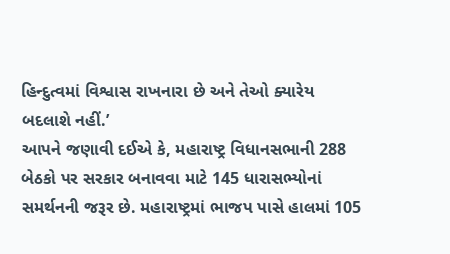હિન્દુત્વમાં વિશ્વાસ રાખનારા છે અને તેઓ ક્યારેય બદલાશે નહીં.’
આપને જણાવી દઈએ કે, મહારાષ્ટ્ર વિધાનસભાની 288 બેઠકો પર સરકાર બનાવવા માટે 145 ધારાસભ્યોનાં સમર્થનની જરૂર છે. મહારાષ્ટ્રમાં ભાજપ પાસે હાલમાં 105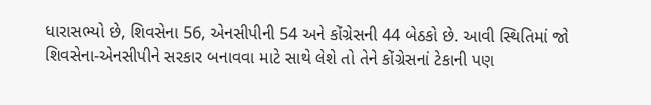ધારાસભ્યો છે, શિવસેના 56, એનસીપીની 54 અને કોંગ્રેસની 44 બેઠકો છે. આવી સ્થિતિમાં જો શિવસેના-એનસીપીને સરકાર બનાવવા માટે સાથે લેશે તો તેને કોંગ્રેસનાં ટેકાની પણ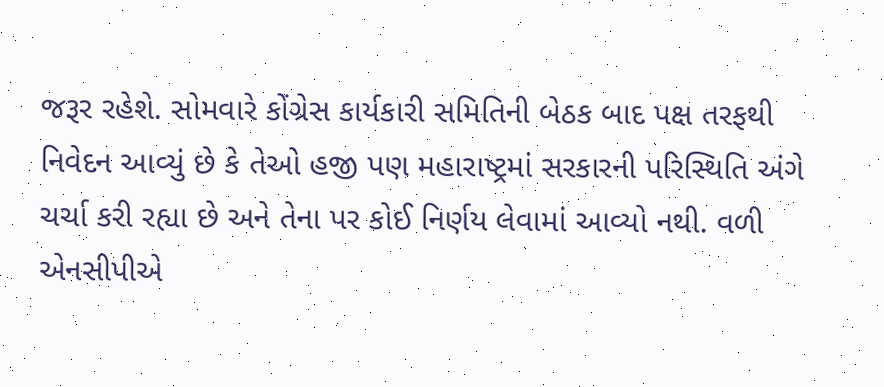જરૂર રહેશે. સોમવારે કોંગ્રેસ કાર્યકારી સમિતિની બેઠક બાદ પક્ષ તરફથી નિવેદન આવ્યું છે કે તેઓ હજી પણ મહારાષ્ટ્રમાં સરકારની પરિસ્થિતિ અંગે ચર્ચા કરી રહ્યા છે અને તેના પર કોઈ નિર્ણય લેવામાં આવ્યો નથી. વળી એનસીપીએ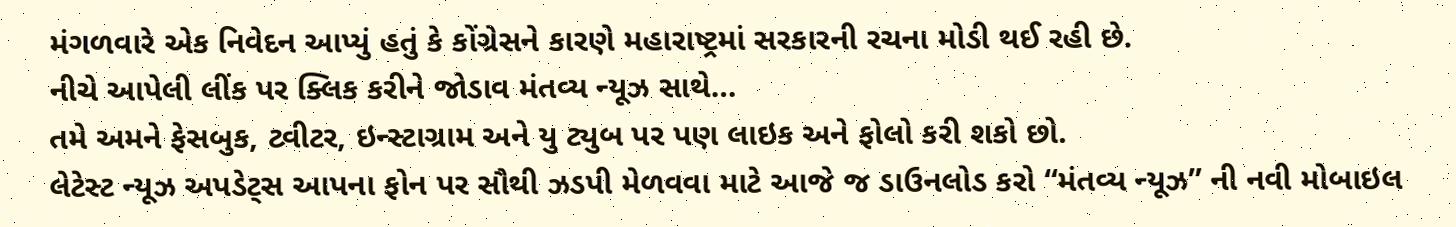મંગળવારે એક નિવેદન આપ્યું હતું કે કોંગ્રેસને કારણે મહારાષ્ટ્રમાં સરકારની રચના મોડી થઈ રહી છે.
નીચે આપેલી લીંક પર ક્લિક કરીને જોડાવ મંતવ્ય ન્યૂઝ સાથે…
તમે અમને ફેસબુક, ટ્વીટર, ઇન્સ્ટાગ્રામ અને યુ ટ્યુબ પર પણ લાઇક અને ફોલો કરી શકો છો.
લેટેસ્ટ ન્યૂઝ અપડેટ્સ આપના ફોન પર સૌથી ઝડપી મેળવવા માટે આજે જ ડાઉનલોડ કરો “મંતવ્ય ન્યૂઝ” ની નવી મોબાઇલ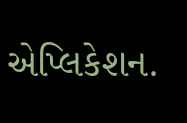એપ્લિકેશન.